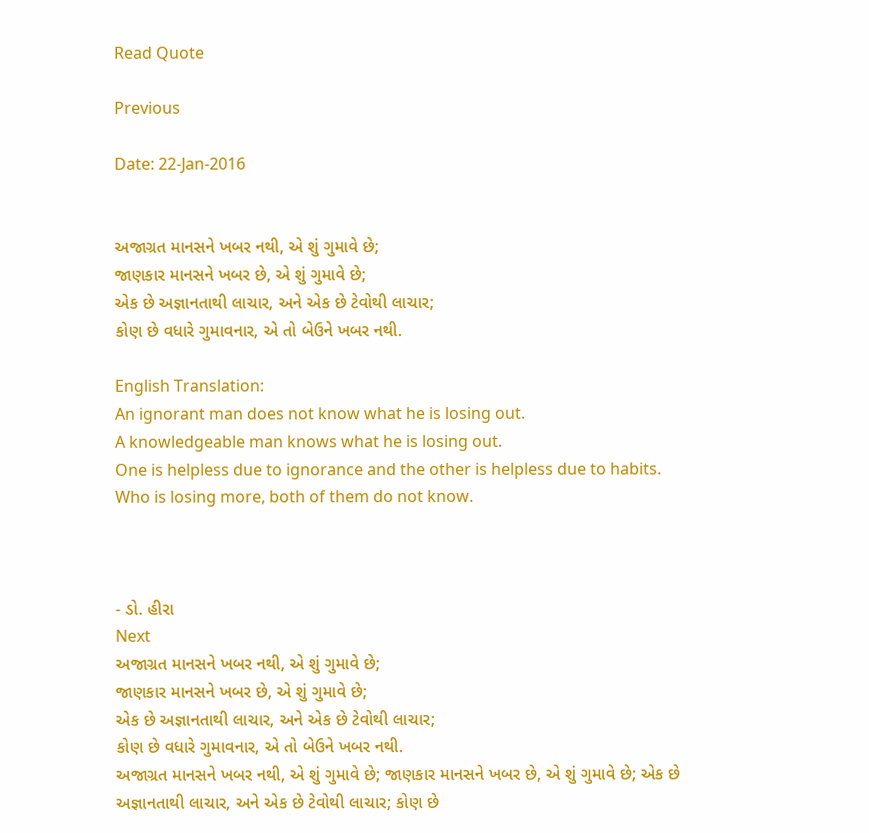Read Quote

Previous

Date: 22-Jan-2016


અજાગ્રત માનસને ખબર નથી, એ શું ગુમાવે છે;
જાણકાર માનસને ખબર છે, એ શું ગુમાવે છે;
એક છે અજ્ઞાનતાથી લાચાર, અને એક છે ટેવોથી લાચાર;
કોણ છે વધારે ગુમાવનાર, એ તો બેઉને ખબર નથી.

English Translation:
An ignorant man does not know what he is losing out.
A knowledgeable man knows what he is losing out.
One is helpless due to ignorance and the other is helpless due to habits.
Who is losing more, both of them do not know.



- ડો. હીરા
Next
અજાગ્રત માનસને ખબર નથી, એ શું ગુમાવે છે;
જાણકાર માનસને ખબર છે, એ શું ગુમાવે છે;
એક છે અજ્ઞાનતાથી લાચાર, અને એક છે ટેવોથી લાચાર;
કોણ છે વધારે ગુમાવનાર, એ તો બેઉને ખબર નથી.
અજાગ્રત માનસને ખબર નથી, એ શું ગુમાવે છે; જાણકાર માનસને ખબર છે, એ શું ગુમાવે છે; એક છે અજ્ઞાનતાથી લાચાર, અને એક છે ટેવોથી લાચાર; કોણ છે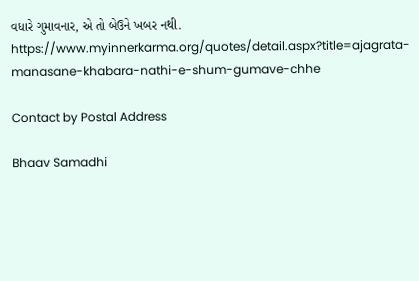વધારે ગુમાવનાર, એ તો બેઉને ખબર નથી. https://www.myinnerkarma.org/quotes/detail.aspx?title=ajagrata-manasane-khabara-nathi-e-shum-gumave-chhe

Contact by Postal Address

Bhaav Samadhi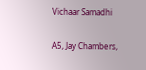Vichaar Samadhi

A5, Jay Chambers,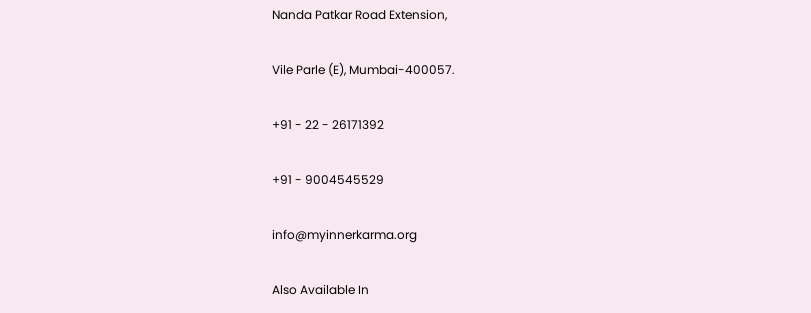Nanda Patkar Road Extension,

Vile Parle (E), Mumbai-400057.

+91 - 22 - 26171392

+91 - 9004545529

info@myinnerkarma.org

Also Available In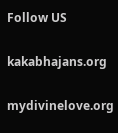Follow US

kakabhajans.org

mydivinelove.org